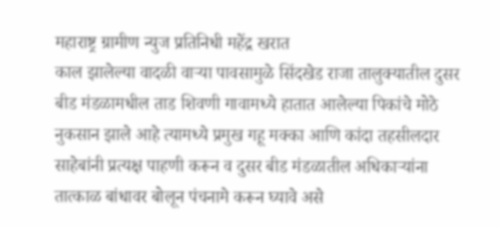महाराष्ट्र ग्रामीण न्युज प्रतिनिधी महेंद्र खरात
काल झालेल्या वादळी वाऱ्या पावसामुळे सिंदखेड राजा तालुक्यातील दुसर बीड मंडळामधील ताड शिवणी गावामध्ये हातात आलेल्या पिकांचे मोठे नुकसान झाले आहे त्यामध्ये प्रमुख गहू मक्का आणि कांदा तहसीलदार साहेबांनी प्रत्यक्ष पाहणी करून व दुसर बीड मंडळातील अधिकाऱ्यांना तात्काळ बांधावर बोलून पंचनामे करून घ्यावे असे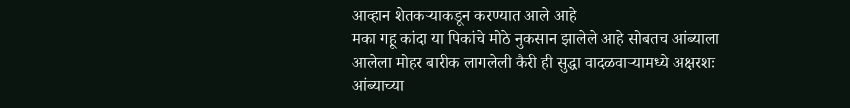आव्हान शेतकऱ्याकडून करण्यात आले आहे
मका गहू कांदा या पिकांचे मोठे नुकसान झालेले आहे सोबतच आंब्याला आलेला मोहर बारीक लागलेली कैरी ही सुद्धा वादळवाऱ्यामध्ये अक्षरशः आंब्याच्या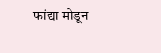फांद्या मोडून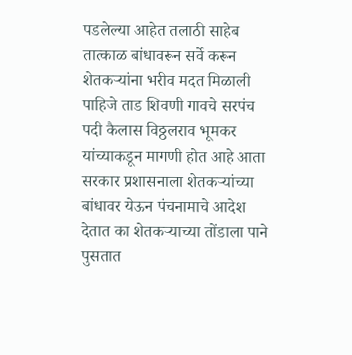पडलेल्या आहेत तलाठी साहेब तात्काळ बांधावरून सर्वे करून शेतकऱ्यांना भरीव मदत मिळाली पाहिजे ताड शिवणी गावचे सरपंच पदी कैलास विठ्ठलराव भूमकर यांच्याकडून मागणी होत आहे आता सरकार प्रशासनाला शेतकऱ्यांच्या बांधावर येऊन पंचनामाचे आदेश देतात का शेतकऱ्याच्या तोंडाला पाने पुसतात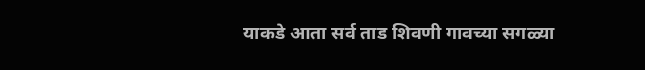याकडे आता सर्व ताड शिवणी गावच्या सगळ्या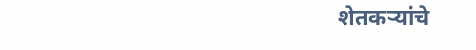शेतकऱ्यांचे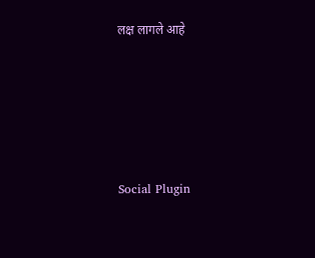लक्ष लागले आहे





Social Plugin